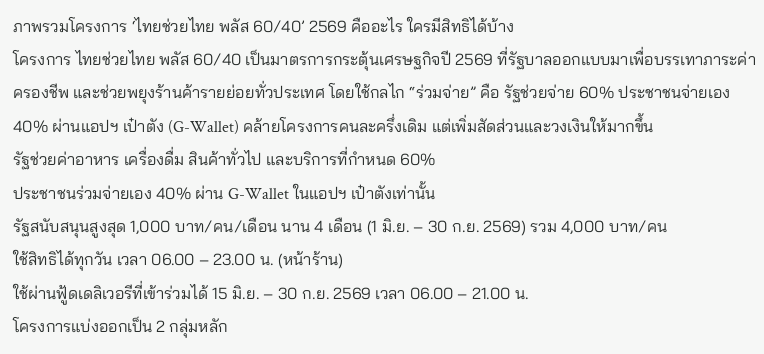ภาพรวมโครงการ ‘ไทยช่วยไทย พลัส 60/40’ 2569 คืออะไร ใครมีสิทธิได้บ้าง
โครงการ ไทยช่วยไทย พลัส 60/40 เป็นมาตรการกระตุ้นเศรษฐกิจปี 2569 ที่รัฐบาลออกแบบมาเพื่อบรรเทาภาระค่าครองชีพ และช่วยพยุงร้านค้ารายย่อยทั่วประเทศ โดยใช้กลไก “ร่วมจ่าย” คือ รัฐช่วยจ่าย 60% ประชาชนจ่ายเอง 40% ผ่านแอปฯ เป๋าตัง (G-Wallet) คล้ายโครงการคนละครึ่งเดิม แต่เพิ่มสัดส่วนและวงเงินให้มากขึ้น
รัฐช่วยค่าอาหาร เครื่องดื่ม สินค้าทั่วไป และบริการที่กำหนด 60%
ประชาชนร่วมจ่ายเอง 40% ผ่าน G-Wallet ในแอปฯ เป๋าตังเท่านั้น
รัฐสนับสนุนสูงสุด 1,000 บาท/คน/เดือน นาน 4 เดือน (1 มิ.ย. – 30 ก.ย. 2569) รวม 4,000 บาท/คน
ใช้สิทธิได้ทุกวัน เวลา 06.00 – 23.00 น. (หน้าร้าน)
ใช้ผ่านฟู้ดเดลิเวอรีที่เข้าร่วมได้ 15 มิ.ย. – 30 ก.ย. 2569 เวลา 06.00 – 21.00 น.
โครงการแบ่งออกเป็น 2 กลุ่มหลัก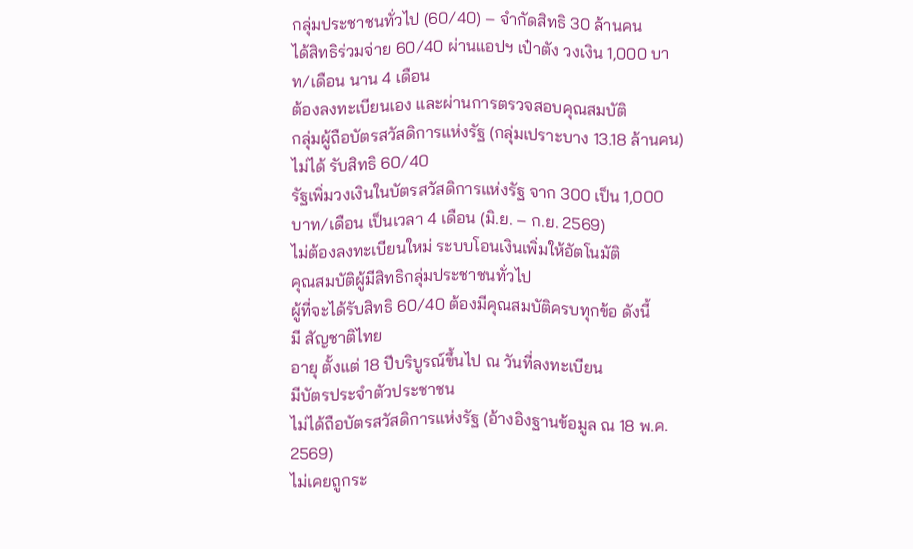กลุ่มประชาชนทั่วไป (60/40) – จำกัดสิทธิ 30 ล้านคน
ได้สิทธิร่วมจ่าย 60/40 ผ่านแอปฯ เป๋าตัง วงเงิน 1,000 บาท/เดือน นาน 4 เดือน
ต้องลงทะเบียนเอง และผ่านการตรวจสอบคุณสมบัติ
กลุ่มผู้ถือบัตรสวัสดิการแห่งรัฐ (กลุ่มเปราะบาง 13.18 ล้านคน)
ไม่ได้ รับสิทธิ 60/40
รัฐเพิ่มวงเงินในบัตรสวัสดิการแห่งรัฐ จาก 300 เป็น 1,000 บาท/เดือน เป็นเวลา 4 เดือน (มิ.ย. – ก.ย. 2569)
ไม่ต้องลงทะเบียนใหม่ ระบบโอนเงินเพิ่มให้อัตโนมัติ
คุณสมบัติผู้มีสิทธิกลุ่มประชาชนทั่วไป
ผู้ที่จะได้รับสิทธิ 60/40 ต้องมีคุณสมบัติครบทุกข้อ ดังนี้
มี สัญชาติไทย
อายุ ตั้งแต่ 18 ปีบริบูรณ์ขึ้นไป ณ วันที่ลงทะเบียน
มีบัตรประจำตัวประชาชน
ไม่ได้ถือบัตรสวัสดิการแห่งรัฐ (อ้างอิงฐานข้อมูล ณ 18 พ.ค. 2569)
ไม่เคยถูกระ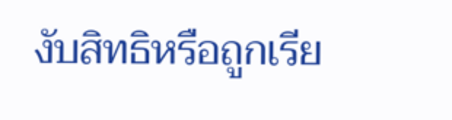งับสิทธิหรือถูกเรีย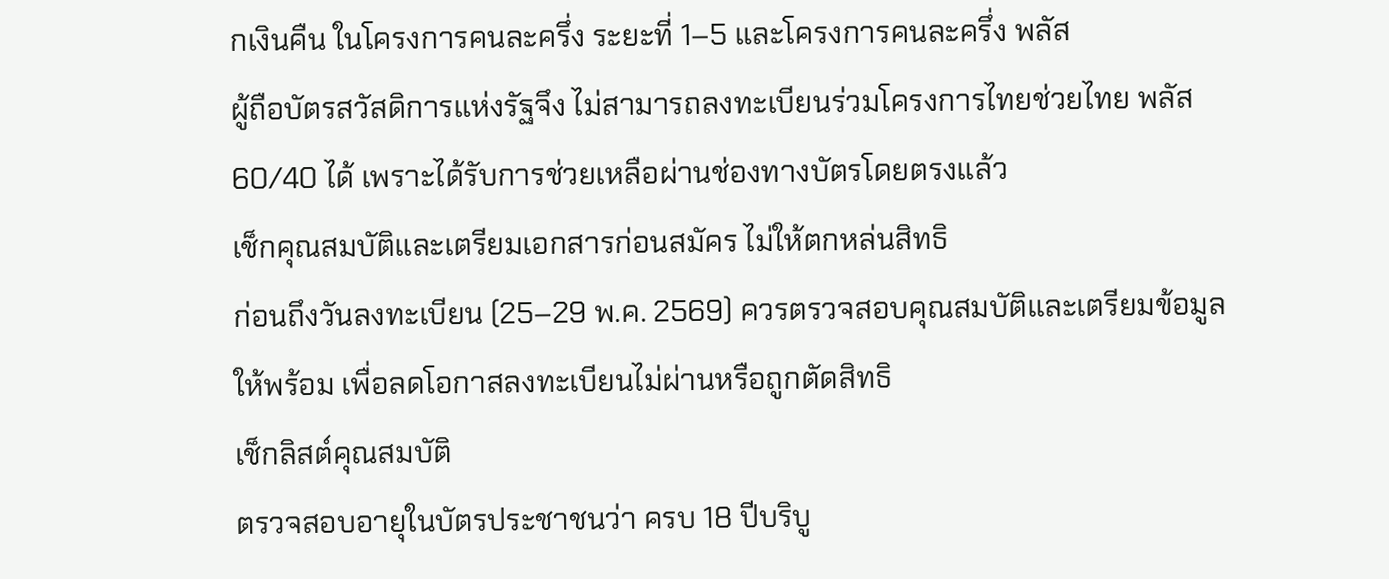กเงินคืน ในโครงการคนละครึ่ง ระยะที่ 1–5 และโครงการคนละครึ่ง พลัส
ผู้ถือบัตรสวัสดิการแห่งรัฐจึง ไม่สามารถลงทะเบียนร่วมโครงการไทยช่วยไทย พลัส 60/40 ได้ เพราะได้รับการช่วยเหลือผ่านช่องทางบัตรโดยตรงแล้ว
เช็กคุณสมบัติและเตรียมเอกสารก่อนสมัคร ไม่ให้ตกหล่นสิทธิ
ก่อนถึงวันลงทะเบียน (25–29 พ.ค. 2569) ควรตรวจสอบคุณสมบัติและเตรียมข้อมูลให้พร้อม เพื่อลดโอกาสลงทะเบียนไม่ผ่านหรือถูกตัดสิทธิ
เช็กลิสต์คุณสมบัติ
ตรวจสอบอายุในบัตรประชาชนว่า ครบ 18 ปีบริบู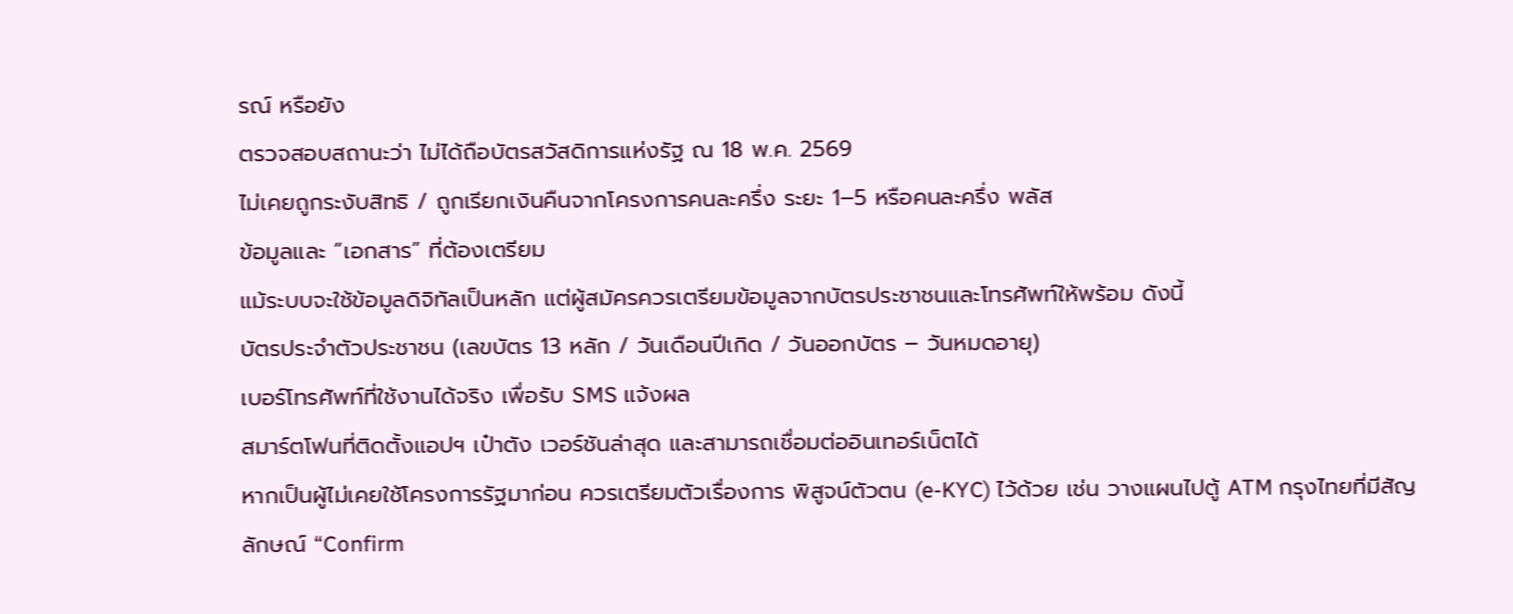รณ์ หรือยัง
ตรวจสอบสถานะว่า ไม่ได้ถือบัตรสวัสดิการแห่งรัฐ ณ 18 พ.ค. 2569
ไม่เคยถูกระงับสิทธิ / ถูกเรียกเงินคืนจากโครงการคนละครึ่ง ระยะ 1–5 หรือคนละครึ่ง พลัส
ข้อมูลและ “เอกสาร” ที่ต้องเตรียม
แม้ระบบจะใช้ข้อมูลดิจิทัลเป็นหลัก แต่ผู้สมัครควรเตรียมข้อมูลจากบัตรประชาชนและโทรศัพท์ให้พร้อม ดังนี้
บัตรประจำตัวประชาชน (เลขบัตร 13 หลัก / วันเดือนปีเกิด / วันออกบัตร – วันหมดอายุ)
เบอร์โทรศัพท์ที่ใช้งานได้จริง เพื่อรับ SMS แจ้งผล
สมาร์ตโฟนที่ติดตั้งแอปฯ เป๋าตัง เวอร์ชันล่าสุด และสามารถเชื่อมต่ออินเทอร์เน็ตได้
หากเป็นผู้ไม่เคยใช้โครงการรัฐมาก่อน ควรเตรียมตัวเรื่องการ พิสูจน์ตัวตน (e-KYC) ไว้ด้วย เช่น วางแผนไปตู้ ATM กรุงไทยที่มีสัญลักษณ์ “Confirm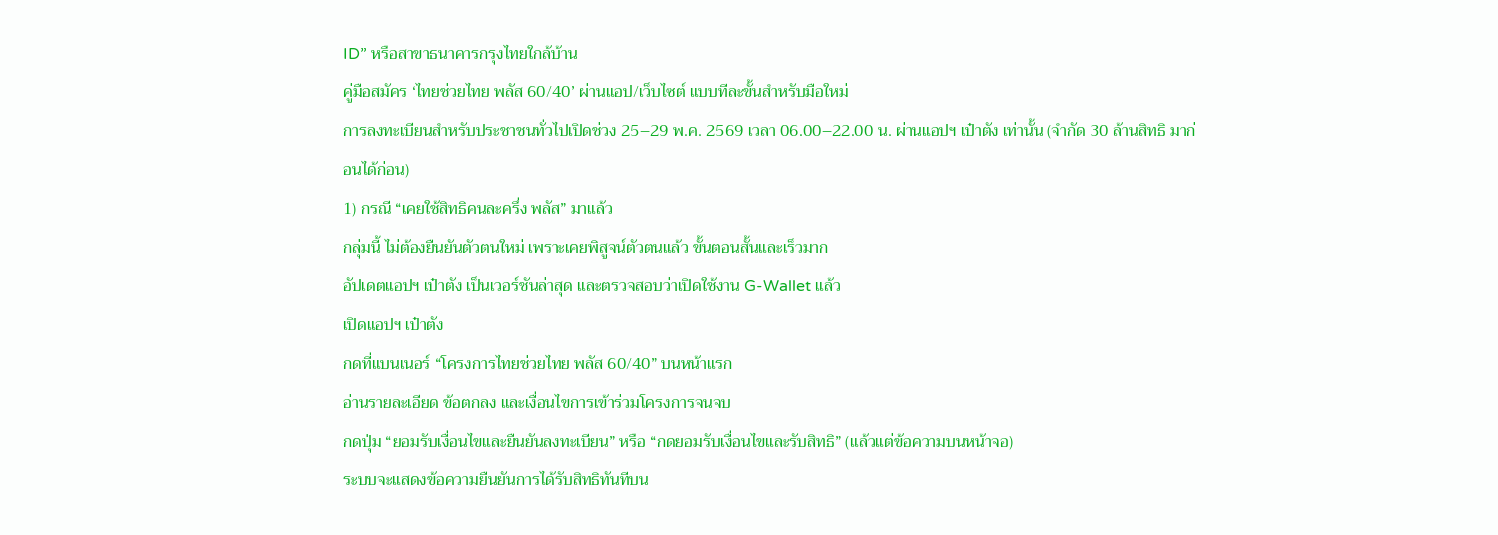ID” หรือสาขาธนาคารกรุงไทยใกล้บ้าน
คู่มือสมัคร ‘ไทยช่วยไทย พลัส 60/40’ ผ่านแอป/เว็บไซต์ แบบทีละขั้นสำหรับมือใหม่
การลงทะเบียนสำหรับประชาชนทั่วไปเปิดช่วง 25–29 พ.ค. 2569 เวลา 06.00–22.00 น. ผ่านแอปฯ เป๋าตัง เท่านั้น (จำกัด 30 ล้านสิทธิ มาก่อนได้ก่อน)
1) กรณี “เคยใช้สิทธิคนละครึ่ง พลัส” มาแล้ว
กลุ่มนี้ ไม่ต้องยืนยันตัวตนใหม่ เพราะเคยพิสูจน์ตัวตนแล้ว ขั้นตอนสั้นและเร็วมาก
อัปเดตแอปฯ เป๋าตัง เป็นเวอร์ชันล่าสุด และตรวจสอบว่าเปิดใช้งาน G-Wallet แล้ว
เปิดแอปฯ เป๋าตัง
กดที่แบนเนอร์ “โครงการไทยช่วยไทย พลัส 60/40” บนหน้าแรก
อ่านรายละเอียด ข้อตกลง และเงื่อนไขการเข้าร่วมโครงการจนจบ
กดปุ่ม “ยอมรับเงื่อนไขและยืนยันลงทะเบียน” หรือ “กดยอมรับเงื่อนไขและรับสิทธิ” (แล้วแต่ข้อความบนหน้าจอ)
ระบบจะแสดงข้อความยืนยันการได้รับสิทธิทันทีบน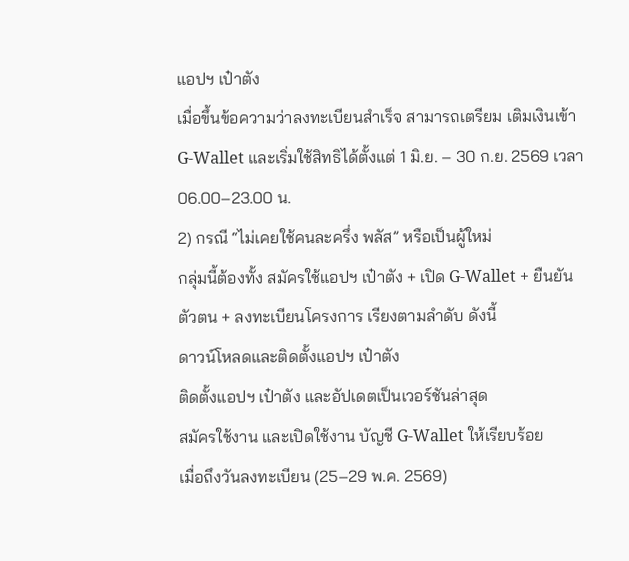แอปฯ เป๋าตัง
เมื่อขึ้นข้อความว่าลงทะเบียนสำเร็จ สามารถเตรียม เติมเงินเข้า G-Wallet และเริ่มใช้สิทธิได้ตั้งแต่ 1 มิ.ย. – 30 ก.ย. 2569 เวลา 06.00–23.00 น.
2) กรณี “ไม่เคยใช้คนละครึ่ง พลัส” หรือเป็นผู้ใหม่
กลุ่มนี้ต้องทั้ง สมัครใช้แอปฯ เป๋าตัง + เปิด G-Wallet + ยืนยันตัวตน + ลงทะเบียนโครงการ เรียงตามลำดับ ดังนี้
ดาวน์โหลดและติดตั้งแอปฯ เป๋าตัง
ติดตั้งแอปฯ เป๋าตัง และอัปเดตเป็นเวอร์ชันล่าสุด
สมัครใช้งาน และเปิดใช้งาน บัญชี G-Wallet ให้เรียบร้อย
เมื่อถึงวันลงทะเบียน (25–29 พ.ค. 2569)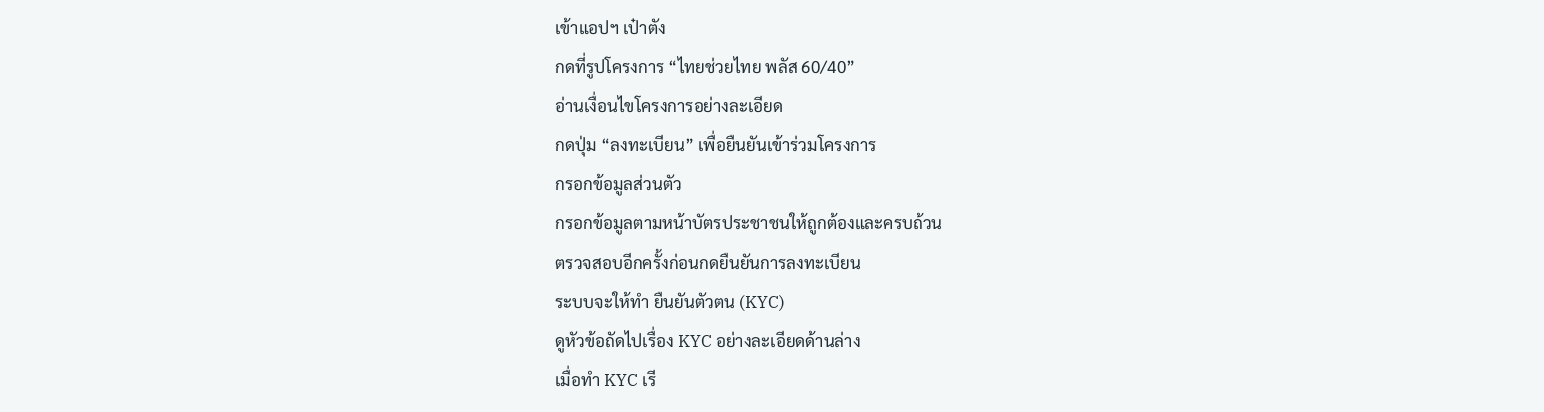เข้าแอปฯ เป๋าตัง
กดที่รูปโครงการ “ไทยช่วยไทย พลัส 60/40”
อ่านเงื่อนไขโครงการอย่างละเอียด
กดปุ่ม “ลงทะเบียน” เพื่อยืนยันเข้าร่วมโครงการ
กรอกข้อมูลส่วนตัว
กรอกข้อมูลตามหน้าบัตรประชาชนให้ถูกต้องและครบถ้วน
ตรวจสอบอีกครั้งก่อนกดยืนยันการลงทะเบียน
ระบบจะให้ทำ ยืนยันตัวตน (KYC)
ดูหัวข้อถัดไปเรื่อง KYC อย่างละเอียดด้านล่าง
เมื่อทำ KYC เรี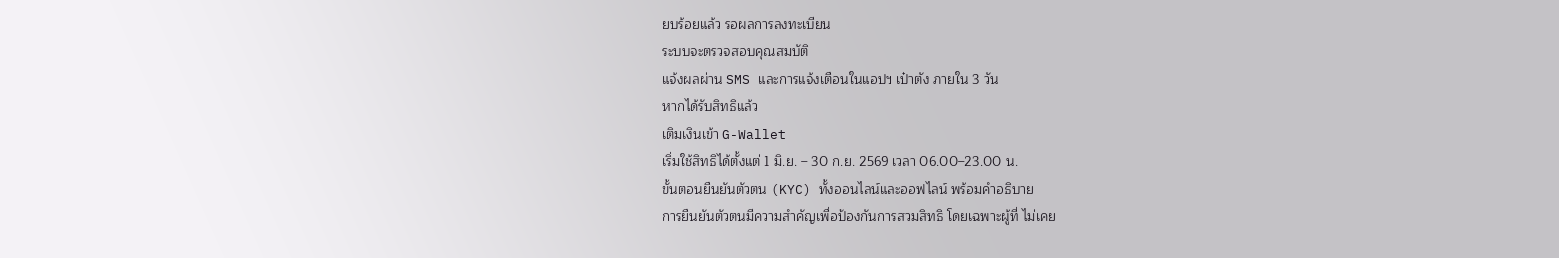ยบร้อยแล้ว รอผลการลงทะเบียน
ระบบจะตรวจสอบคุณสมบัติ
แจ้งผลผ่าน SMS และการแจ้งเตือนในแอปฯ เป๋าตัง ภายใน 3 วัน
หากได้รับสิทธิแล้ว
เติมเงินเข้า G-Wallet
เริ่มใช้สิทธิได้ตั้งแต่ 1 มิ.ย. – 30 ก.ย. 2569 เวลา 06.00–23.00 น.
ขั้นตอนยืนยันตัวตน (KYC) ทั้งออนไลน์และออฟไลน์ พร้อมคำอธิบาย
การยืนยันตัวตนมีความสำคัญเพื่อป้องกันการสวมสิทธิ โดยเฉพาะผู้ที่ ไม่เคย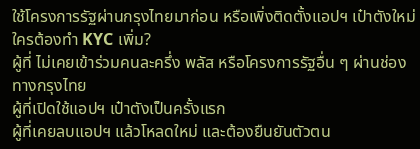ใช้โครงการรัฐผ่านกรุงไทยมาก่อน หรือเพิ่งติดตั้งแอปฯ เป๋าตังใหม่
ใครต้องทำ KYC เพิ่ม?
ผู้ที่ ไม่เคยเข้าร่วมคนละครึ่ง พลัส หรือโครงการรัฐอื่น ๆ ผ่านช่องทางกรุงไทย
ผู้ที่เปิดใช้แอปฯ เป๋าตังเป็นครั้งแรก
ผู้ที่เคยลบแอปฯ แล้วโหลดใหม่ และต้องยืนยันตัวตน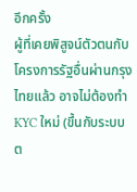อีกครั้ง
ผู้ที่เคยพิสูจน์ตัวตนกับโครงการรัฐอื่นผ่านกรุงไทยแล้ว อาจไม่ต้องทำ KYC ใหม่ (ขึ้นกับระบบต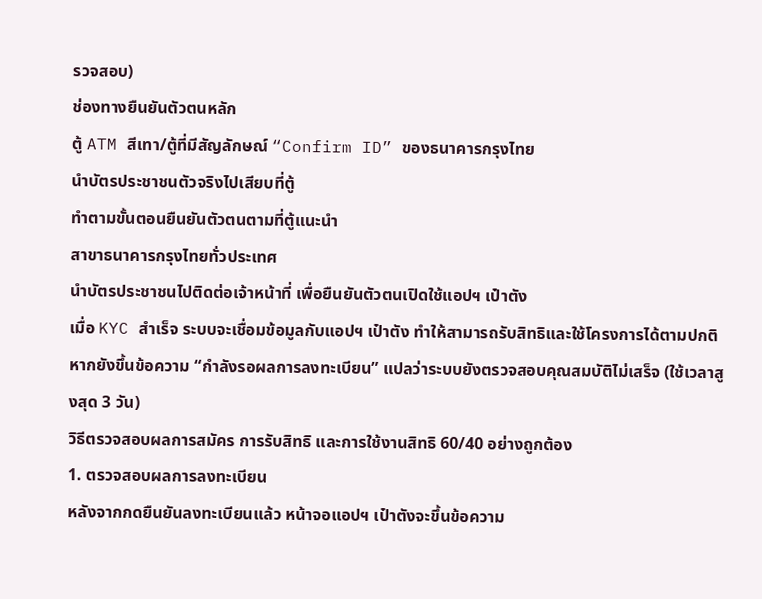รวจสอบ)
ช่องทางยืนยันตัวตนหลัก
ตู้ ATM สีเทา/ตู้ที่มีสัญลักษณ์ “Confirm ID” ของธนาคารกรุงไทย
นำบัตรประชาชนตัวจริงไปเสียบที่ตู้
ทำตามขั้นตอนยืนยันตัวตนตามที่ตู้แนะนำ
สาขาธนาคารกรุงไทยทั่วประเทศ
นำบัตรประชาชนไปติดต่อเจ้าหน้าที่ เพื่อยืนยันตัวตนเปิดใช้แอปฯ เป๋าตัง
เมื่อ KYC สำเร็จ ระบบจะเชื่อมข้อมูลกับแอปฯ เป๋าตัง ทำให้สามารถรับสิทธิและใช้โครงการได้ตามปกติ หากยังขึ้นข้อความ “กำลังรอผลการลงทะเบียน” แปลว่าระบบยังตรวจสอบคุณสมบัติไม่เสร็จ (ใช้เวลาสูงสุด 3 วัน)
วิธีตรวจสอบผลการสมัคร การรับสิทธิ และการใช้งานสิทธิ 60/40 อย่างถูกต้อง
1. ตรวจสอบผลการลงทะเบียน
หลังจากกดยืนยันลงทะเบียนแล้ว หน้าจอแอปฯ เป๋าตังจะขึ้นข้อความ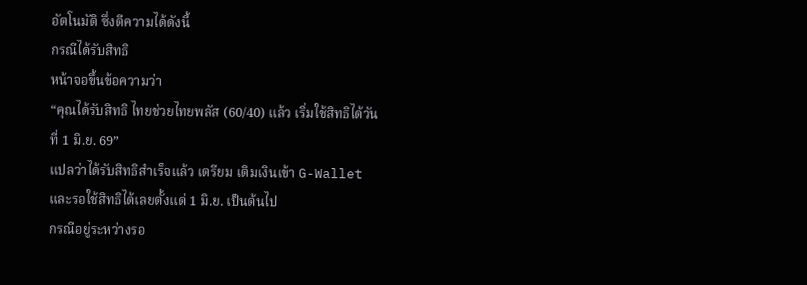อัตโนมัติ ซึ่งตีความได้ดังนี้
กรณีได้รับสิทธิ
หน้าจอขึ้นข้อความว่า
“คุณได้รับสิทธิ ไทยช่วยไทยพลัส (60/40) แล้ว เริ่มใช้สิทธิได้วันที่ 1 มิ.ย. 69”
แปลว่าได้รับสิทธิสำเร็จแล้ว เตรียม เติมเงินเข้า G-Wallet และรอใช้สิทธิได้เลยตั้งแต่ 1 มิ.ย. เป็นต้นไป
กรณีอยู่ระหว่างรอ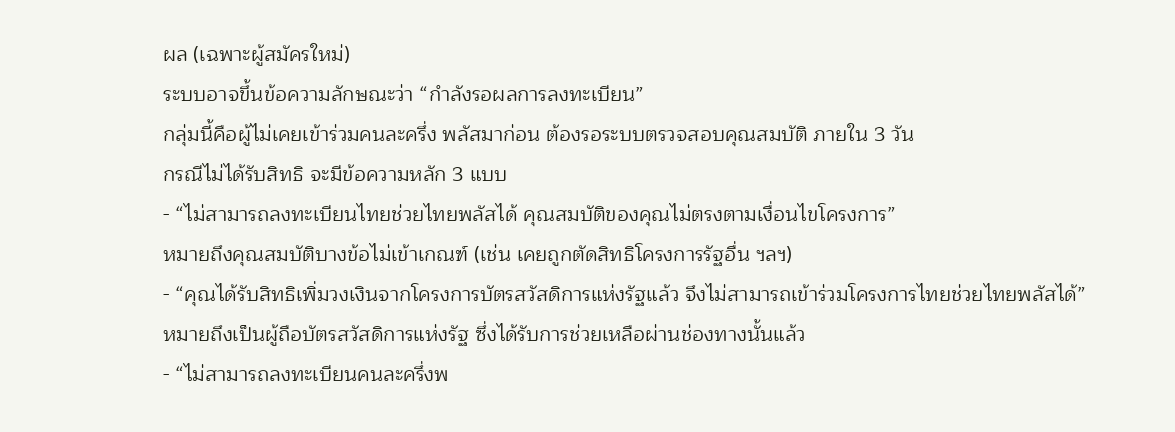ผล (เฉพาะผู้สมัครใหม่)
ระบบอาจขึ้นข้อความลักษณะว่า “กำลังรอผลการลงทะเบียน”
กลุ่มนี้คือผู้ไม่เคยเข้าร่วมคนละครึ่ง พลัสมาก่อน ต้องรอระบบตรวจสอบคุณสมบัติ ภายใน 3 วัน
กรณีไม่ได้รับสิทธิ จะมีข้อความหลัก 3 แบบ
- “ไม่สามารถลงทะเบียนไทยช่วยไทยพลัสได้ คุณสมบัติของคุณไม่ตรงตามเงื่อนไขโครงการ”
หมายถึงคุณสมบัติบางข้อไม่เข้าเกณฑ์ (เช่น เคยถูกตัดสิทธิโครงการรัฐอื่น ฯลฯ)
- “คุณได้รับสิทธิเพิ่มวงเงินจากโครงการบัตรสวัสดิการแห่งรัฐแล้ว จึงไม่สามารถเข้าร่วมโครงการไทยช่วยไทยพลัสได้”
หมายถึงเป็นผู้ถือบัตรสวัสดิการแห่งรัฐ ซึ่งได้รับการช่วยเหลือผ่านช่องทางนั้นแล้ว
- “ไม่สามารถลงทะเบียนคนละครึ่งพ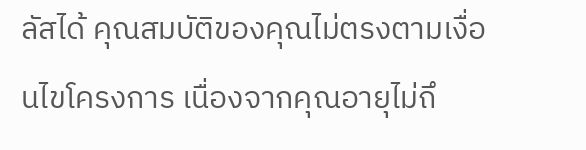ลัสได้ คุณสมบัติของคุณไม่ตรงตามเงื่อนไขโครงการ เนื่องจากคุณอายุไม่ถึ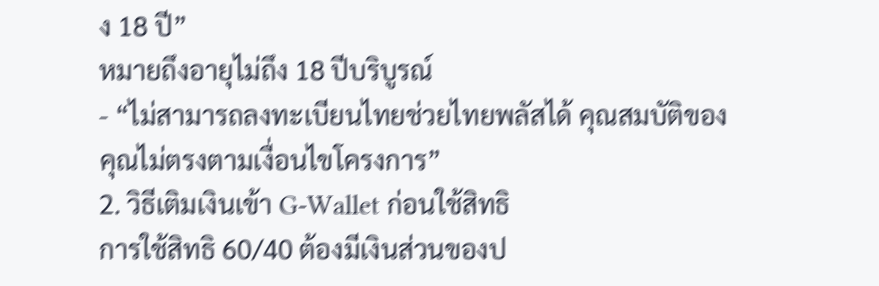ง 18 ปี”
หมายถึงอายุไม่ถึง 18 ปีบริบูรณ์
- “ไม่สามารถลงทะเบียนไทยช่วยไทยพลัสได้ คุณสมบัติของคุณไม่ตรงตามเงื่อนไขโครงการ”
2. วิธีเติมเงินเข้า G-Wallet ก่อนใช้สิทธิ
การใช้สิทธิ 60/40 ต้องมีเงินส่วนของป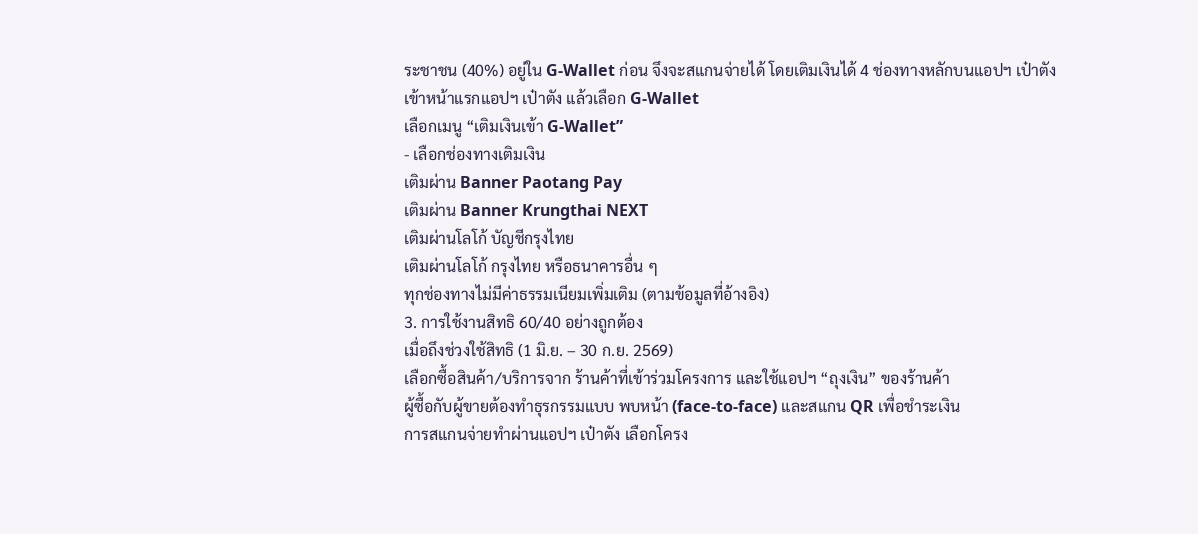ระชาชน (40%) อยู่ใน G-Wallet ก่อน จึงจะสแกนจ่ายได้ โดยเติมเงินได้ 4 ช่องทางหลักบนแอปฯ เป๋าตัง
เข้าหน้าแรกแอปฯ เป๋าตัง แล้วเลือก G-Wallet
เลือกเมนู “เติมเงินเข้า G-Wallet”
- เลือกช่องทางเติมเงิน
เติมผ่าน Banner Paotang Pay
เติมผ่าน Banner Krungthai NEXT
เติมผ่านโลโก้ บัญชีกรุงไทย
เติมผ่านโลโก้ กรุงไทย หรือธนาคารอื่น ๆ
ทุกช่องทางไม่มีค่าธรรมเนียมเพิ่มเติม (ตามข้อมูลที่อ้างอิง)
3. การใช้งานสิทธิ 60/40 อย่างถูกต้อง
เมื่อถึงช่วงใช้สิทธิ (1 มิ.ย. – 30 ก.ย. 2569)
เลือกซื้อสินค้า/บริการจาก ร้านค้าที่เข้าร่วมโครงการ และใช้แอปฯ “ถุงเงิน” ของร้านค้า
ผู้ซื้อกับผู้ขายต้องทำธุรกรรมแบบ พบหน้า (face-to-face) และสแกน QR เพื่อชำระเงิน
การสแกนจ่ายทำผ่านแอปฯ เป๋าตัง เลือกโครง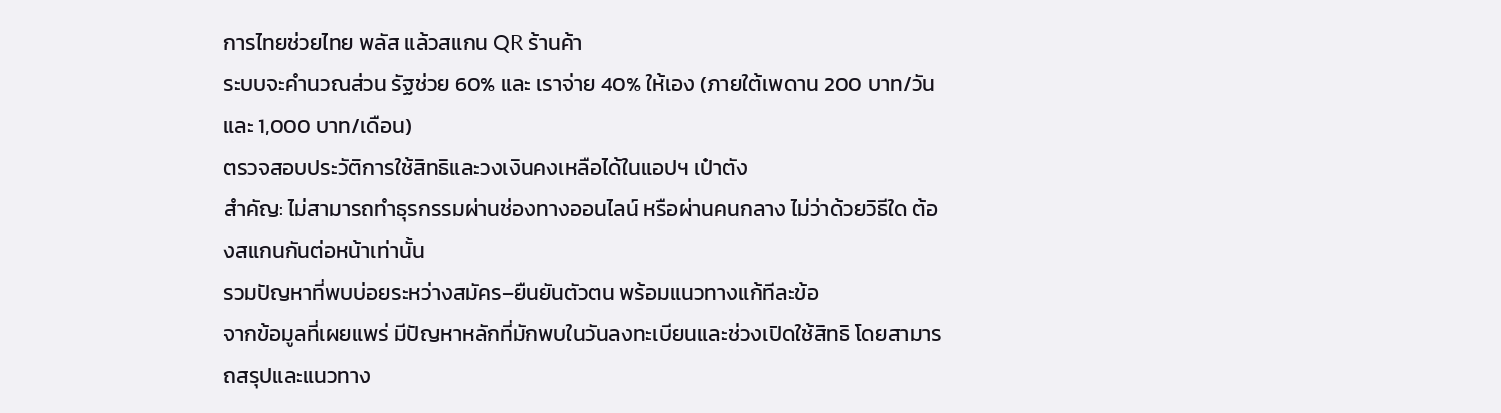การไทยช่วยไทย พลัส แล้วสแกน QR ร้านค้า
ระบบจะคำนวณส่วน รัฐช่วย 60% และ เราจ่าย 40% ให้เอง (ภายใต้เพดาน 200 บาท/วัน และ 1,000 บาท/เดือน)
ตรวจสอบประวัติการใช้สิทธิและวงเงินคงเหลือได้ในแอปฯ เป๋าตัง
สำคัญ: ไม่สามารถทำธุรกรรมผ่านช่องทางออนไลน์ หรือผ่านคนกลาง ไม่ว่าด้วยวิธีใด ต้องสแกนกันต่อหน้าเท่านั้น
รวมปัญหาที่พบบ่อยระหว่างสมัคร–ยืนยันตัวตน พร้อมแนวทางแก้ทีละข้อ
จากข้อมูลที่เผยแพร่ มีปัญหาหลักที่มักพบในวันลงทะเบียนและช่วงเปิดใช้สิทธิ โดยสามารถสรุปและแนวทาง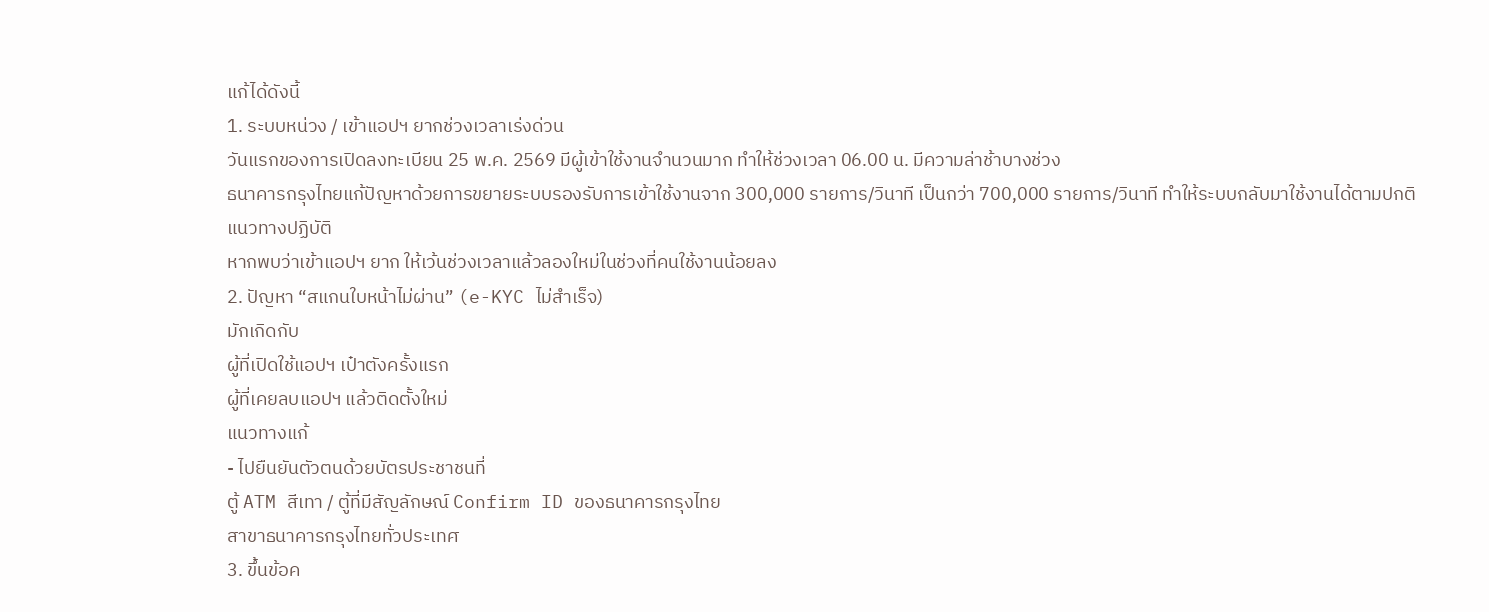แก้ได้ดังนี้
1. ระบบหน่วง / เข้าแอปฯ ยากช่วงเวลาเร่งด่วน
วันแรกของการเปิดลงทะเบียน 25 พ.ค. 2569 มีผู้เข้าใช้งานจำนวนมาก ทำให้ช่วงเวลา 06.00 น. มีความล่าช้าบางช่วง
ธนาคารกรุงไทยแก้ปัญหาด้วยการขยายระบบรองรับการเข้าใช้งานจาก 300,000 รายการ/วินาที เป็นกว่า 700,000 รายการ/วินาที ทำให้ระบบกลับมาใช้งานได้ตามปกติ
แนวทางปฏิบัติ
หากพบว่าเข้าแอปฯ ยาก ให้เว้นช่วงเวลาแล้วลองใหม่ในช่วงที่คนใช้งานน้อยลง
2. ปัญหา “สแกนใบหน้าไม่ผ่าน” (e-KYC ไม่สำเร็จ)
มักเกิดกับ
ผู้ที่เปิดใช้แอปฯ เป๋าตังครั้งแรก
ผู้ที่เคยลบแอปฯ แล้วติดตั้งใหม่
แนวทางแก้
- ไปยืนยันตัวตนด้วยบัตรประชาชนที่
ตู้ ATM สีเทา / ตู้ที่มีสัญลักษณ์ Confirm ID ของธนาคารกรุงไทย
สาขาธนาคารกรุงไทยทั่วประเทศ
3. ขึ้นข้อค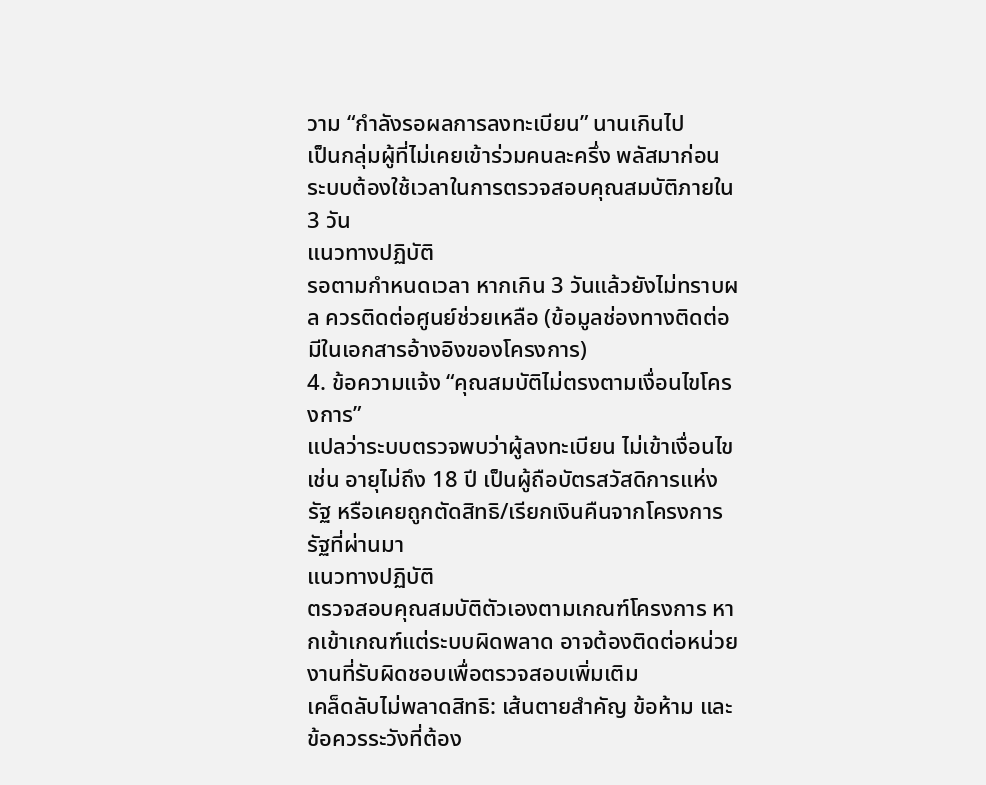วาม “กำลังรอผลการลงทะเบียน” นานเกินไป
เป็นกลุ่มผู้ที่ไม่เคยเข้าร่วมคนละครึ่ง พลัสมาก่อน
ระบบต้องใช้เวลาในการตรวจสอบคุณสมบัติภายใน 3 วัน
แนวทางปฏิบัติ
รอตามกำหนดเวลา หากเกิน 3 วันแล้วยังไม่ทราบผล ควรติดต่อศูนย์ช่วยเหลือ (ข้อมูลช่องทางติดต่อมีในเอกสารอ้างอิงของโครงการ)
4. ข้อความแจ้ง “คุณสมบัติไม่ตรงตามเงื่อนไขโครงการ”
แปลว่าระบบตรวจพบว่าผู้ลงทะเบียน ไม่เข้าเงื่อนไข เช่น อายุไม่ถึง 18 ปี เป็นผู้ถือบัตรสวัสดิการแห่งรัฐ หรือเคยถูกตัดสิทธิ/เรียกเงินคืนจากโครงการรัฐที่ผ่านมา
แนวทางปฏิบัติ
ตรวจสอบคุณสมบัติตัวเองตามเกณฑ์โครงการ หากเข้าเกณฑ์แต่ระบบผิดพลาด อาจต้องติดต่อหน่วยงานที่รับผิดชอบเพื่อตรวจสอบเพิ่มเติม
เคล็ดลับไม่พลาดสิทธิ: เส้นตายสำคัญ ข้อห้าม และข้อควรระวังที่ต้อง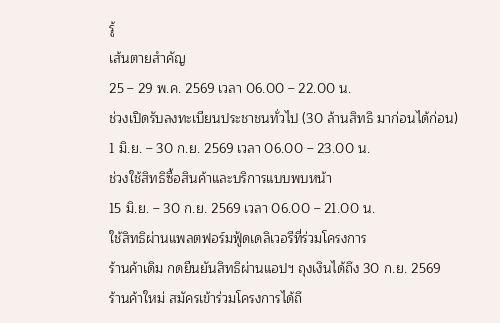รู้
เส้นตายสำคัญ
25 – 29 พ.ค. 2569 เวลา 06.00 – 22.00 น.
ช่วงเปิดรับลงทะเบียนประชาชนทั่วไป (30 ล้านสิทธิ มาก่อนได้ก่อน)
1 มิ.ย. – 30 ก.ย. 2569 เวลา 06.00 – 23.00 น.
ช่วงใช้สิทธิซื้อสินค้าและบริการแบบพบหน้า
15 มิ.ย. – 30 ก.ย. 2569 เวลา 06.00 – 21.00 น.
ใช้สิทธิผ่านแพลตฟอร์มฟู้ดเดลิเวอรีที่ร่วมโครงการ
ร้านค้าเดิม กดยืนยันสิทธิผ่านแอปฯ ถุงเงินได้ถึง 30 ก.ย. 2569
ร้านค้าใหม่ สมัครเข้าร่วมโครงการได้ถึ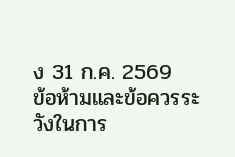ง 31 ก.ค. 2569
ข้อห้ามและข้อควรระวังในการ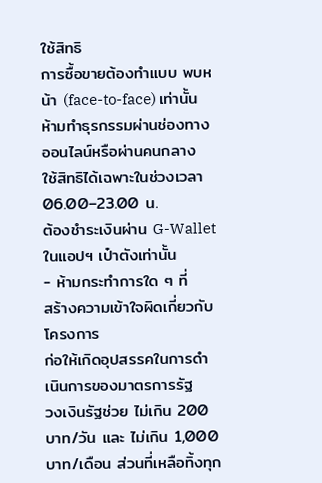ใช้สิทธิ
การซื้อขายต้องทำแบบ พบหน้า (face-to-face) เท่านั้น
ห้ามทำธุรกรรมผ่านช่องทางออนไลน์หรือผ่านคนกลาง
ใช้สิทธิได้เฉพาะในช่วงเวลา 06.00–23.00 น.
ต้องชำระเงินผ่าน G-Wallet ในแอปฯ เป๋าตังเท่านั้น
- ห้ามกระทำการใด ๆ ที่
สร้างความเข้าใจผิดเกี่ยวกับโครงการ
ก่อให้เกิดอุปสรรคในการดำเนินการของมาตรการรัฐ
วงเงินรัฐช่วย ไม่เกิน 200 บาท/วัน และ ไม่เกิน 1,000 บาท/เดือน ส่วนที่เหลือทิ้งทุก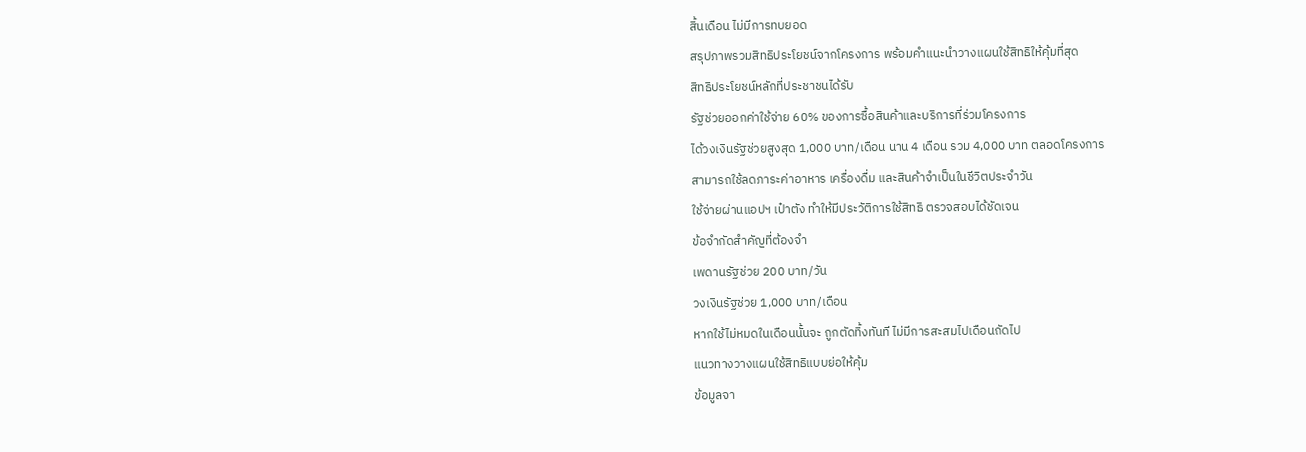สิ้นเดือน ไม่มีการทบยอด
สรุปภาพรวมสิทธิประโยชน์จากโครงการ พร้อมคำแนะนำวางแผนใช้สิทธิให้คุ้มที่สุด
สิทธิประโยชน์หลักที่ประชาชนได้รับ
รัฐช่วยออกค่าใช้จ่าย 60% ของการซื้อสินค้าและบริการที่ร่วมโครงการ
ได้วงเงินรัฐช่วยสูงสุด 1,000 บาท/เดือน นาน 4 เดือน รวม 4,000 บาท ตลอดโครงการ
สามารถใช้ลดภาระค่าอาหาร เครื่องดื่ม และสินค้าจำเป็นในชีวิตประจำวัน
ใช้จ่ายผ่านแอปฯ เป๋าตัง ทำให้มีประวัติการใช้สิทธิ ตรวจสอบได้ชัดเจน
ข้อจำกัดสำคัญที่ต้องจำ
เพดานรัฐช่วย 200 บาท/วัน
วงเงินรัฐช่วย 1,000 บาท/เดือน
หากใช้ไม่หมดในเดือนนั้นจะ ถูกตัดทิ้งทันที ไม่มีการสะสมไปเดือนถัดไป
แนวทางวางแผนใช้สิทธิแบบย่อให้คุ้ม
ข้อมูลจา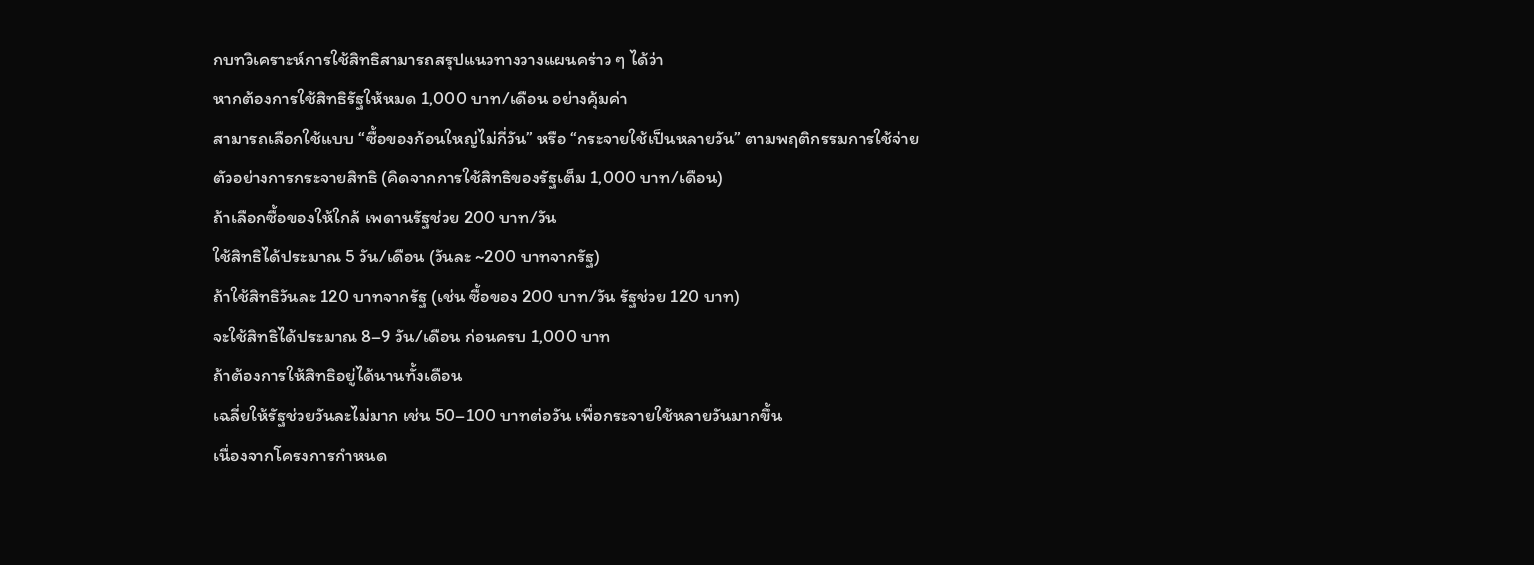กบทวิเคราะห์การใช้สิทธิสามารถสรุปแนวทางวางแผนคร่าว ๆ ได้ว่า
หากต้องการใช้สิทธิรัฐให้หมด 1,000 บาท/เดือน อย่างคุ้มค่า
สามารถเลือกใช้แบบ “ซื้อของก้อนใหญ่ไม่กี่วัน” หรือ “กระจายใช้เป็นหลายวัน” ตามพฤติกรรมการใช้จ่าย
ตัวอย่างการกระจายสิทธิ (คิดจากการใช้สิทธิของรัฐเต็ม 1,000 บาท/เดือน)
ถ้าเลือกซื้อของให้ใกล้ เพดานรัฐช่วย 200 บาท/วัน
ใช้สิทธิได้ประมาณ 5 วัน/เดือน (วันละ ~200 บาทจากรัฐ)
ถ้าใช้สิทธิวันละ 120 บาทจากรัฐ (เช่น ซื้อของ 200 บาท/วัน รัฐช่วย 120 บาท)
จะใช้สิทธิได้ประมาณ 8–9 วัน/เดือน ก่อนครบ 1,000 บาท
ถ้าต้องการให้สิทธิอยู่ได้นานทั้งเดือน
เฉลี่ยให้รัฐช่วยวันละไม่มาก เช่น 50–100 บาทต่อวัน เพื่อกระจายใช้หลายวันมากขึ้น
เนื่องจากโครงการกำหนด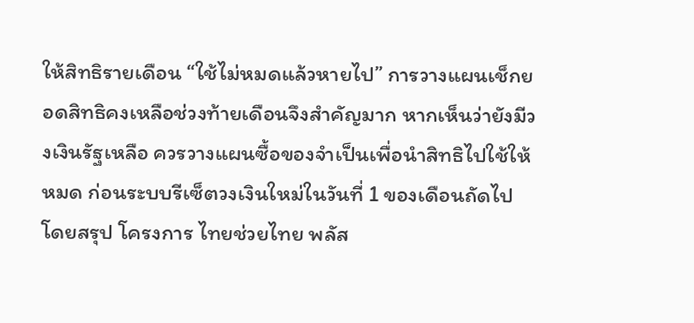ให้สิทธิรายเดือน “ใช้ไม่หมดแล้วหายไป” การวางแผนเช็กยอดสิทธิคงเหลือช่วงท้ายเดือนจึงสำคัญมาก หากเห็นว่ายังมีวงเงินรัฐเหลือ ควรวางแผนซื้อของจำเป็นเพื่อนำสิทธิไปใช้ให้หมด ก่อนระบบรีเซ็ตวงเงินใหม่ในวันที่ 1 ของเดือนถัดไป
โดยสรุป โครงการ ไทยช่วยไทย พลัส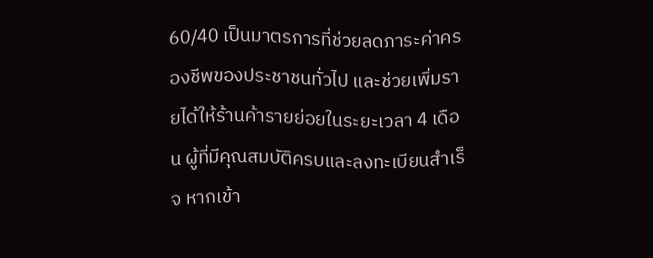60/40 เป็นมาตรการที่ช่วยลดภาระค่าครองชีพของประชาชนทั่วไป และช่วยเพิ่มรายได้ให้ร้านค้ารายย่อยในระยะเวลา 4 เดือน ผู้ที่มีคุณสมบัติครบและลงทะเบียนสำเร็จ หากเข้า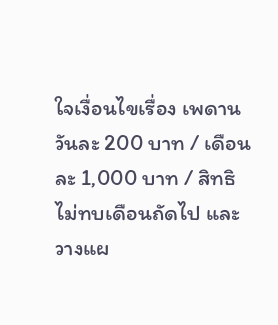ใจเงื่อนไขเรื่อง เพดานวันละ 200 บาท / เดือนละ 1,000 บาท / สิทธิไม่ทบเดือนถัดไป และวางแผ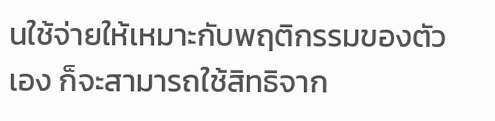นใช้จ่ายให้เหมาะกับพฤติกรรมของตัวเอง ก็จะสามารถใช้สิทธิจาก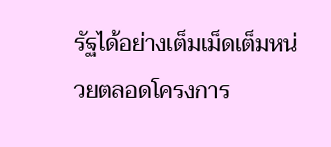รัฐได้อย่างเต็มเม็ดเต็มหน่วยตลอดโครงการ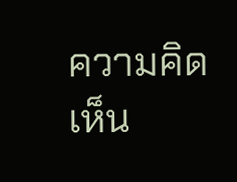ความคิดเห็น